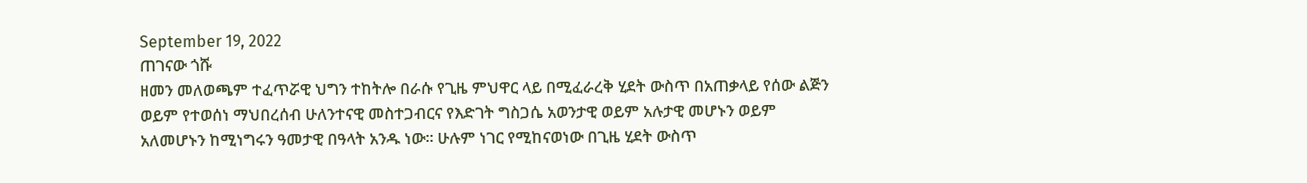September 19, 2022
ጠገናው ጎሹ
ዘመን መለወጫም ተፈጥሯዊ ህግን ተከትሎ በራሱ የጊዜ ምህዋር ላይ በሚፈራረቅ ሂደት ውስጥ በአጠቃላይ የሰው ልጅን ወይም የተወሰነ ማህበረሰብ ሁለንተናዊ መስተጋብርና የእድገት ግስጋሴ አወንታዊ ወይም አሉታዊ መሆኑን ወይም አለመሆኑን ከሚነግሩን ዓመታዊ በዓላት አንዱ ነው። ሁሉም ነገር የሚከናወነው በጊዜ ሂደት ውስጥ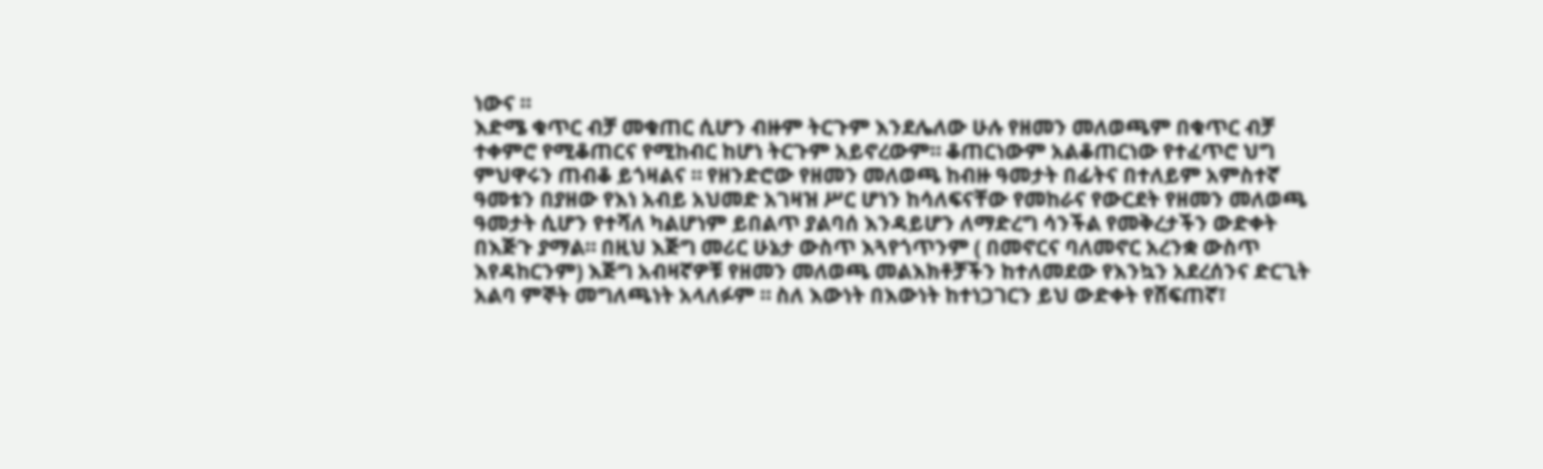ነውና ።
እድሜ ቁጥር ብቻ መቁጠር ሲሆን ብዙም ትርጉም እንደሌለው ሁሉ የዘመን መለወጫም በቁጥር ብቻ ተቀምሮ የሚቆጠርና የሚከብር ከሆነ ትርጉም አይኖረውም። ቆጠርነውም አልቆጠርነው የተፈጥሮ ህግ ምህዋሩን ጠብቆ ይጎዛልና ። የዘንድሮው የዘመን መለወጫ ከብዙ ዓመታት በፊትና በተለይም አምስተኛ ዓመቱን በያዘው የእነ አብይ አህመድ አገዛዝ ሥር ሆነን ከሳለፍናቸው የመከራና የውርደት የዘመን መለወጫ ዓመታት ሲሆን የተሻለ ካልሆነም ይበልጥ ያልባሰ እንዳይሆን ለማድረግ ሳንችል የመቅረታችን ውድቀት በእጅጉ ያማል። በዚህ እጅግ መሪር ሁኔታ ውስጥ እጓየጎጥንም ( በመኖርና ባለመኖር አረንቋ ውስጥ እየዳከርንም) እጅግ አብዛኛዎቹ የዘመን መለወጫ መልእክቶቻችን ከተለመደው የእንኳን አደረሰንና ድርጊት አልባ ምኞት መግለጫነት አላለፉም ። ስለ እውነት በእውነት ከተነጋገርን ይህ ውድቀት የሸፍጠኛ፣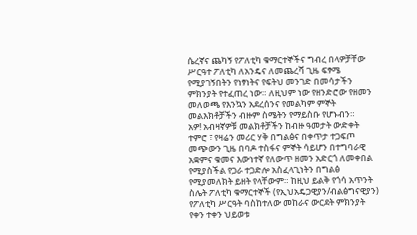ሴረኛና ጨካኝ የፖለቲካ ቁማርተኞችና ግብረ በላዎቻቸው ሥርዓተ ፖለቲካ ለአንዴና ለመጨረሻ ጊዜ ፍፃሜ የሚያገኝበትን የነፃነትና የፍትህ መንገድ በመሳታችን ምክንያት የተፈጠረ ነው። ለዚህም ነው የዘንድሮው የዘመን መለወጫ የእንኳን አደረሰንና የመልካም ምኞት መልእክቶቻችን ብዙም ስሜትን የማይስቡ የሆኑብን።
አዎ! አብዛኛዎቹ መልክቶቻችን ከብዙ ዓመታት ውድቀት ተምሮ ፣ የዛሬን መሪር ሃቅ በግልፅና በቀጥታ ተጋፍጦ መጭውን ጊዜ በባዶ ተስፋና ምኞት ሳይሆን በተግባራዊ አቋምና ቁመና እውነተኛ የለውጥ ዘመን አድርጎ ለመቀበል የሚያስችል የጋራ ተጋድሎ አስፈላጊነትን በግልፅ የሚያመለክት ይዘት የላቸውም። ከዚህ ይልቅ የጎሳ አጥንት ስሌት ፖለቲካ ቁማርተኞች (የኢህአዴጋዊያን/ብልፅግናዊያን) የፖለቲካ ሥርዓት ባስከተለው መከራና ውርደት ምክንያት የቀን ተቀን ህይወቱ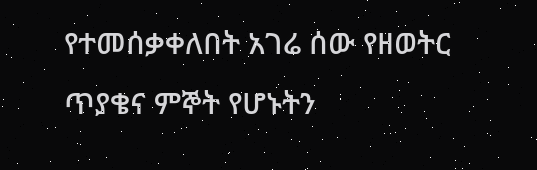የተመሰቃቀለበት አገሬ ሰው የዘወትር ጥያቄና ምኞት የሆኑትን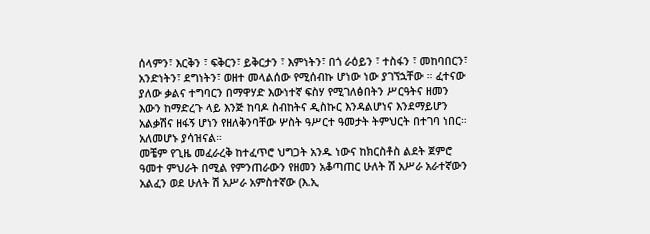ሰላምን፣ እርቅን ፣ ፍቅርን፣ ይቅርታን ፣ እምነትን፣ በጎ ራዕይን ፣ ተስፋን ፣ መከባበርን፣ አንድነትን፣ ደግነትን፣ ወዘተ መላልሰው የሚሰብኩ ሆነው ነው ያገኘኋቸው ። ፈተናው ያለው ቃልና ተግባርን በማዋሃድ እውነተኛ ፍስሃ የሚገለፅበትን ሥርዓትና ዘመን እውን ከማድረጉ ላይ እንጅ ከባዶ ስብከትና ዲስኩር እንዳልሆነና እንደማይሆን አልቃሽና ዘፋኝ ሆነን የዘለቅንባቸው ሦስት ዓሥርተ ዓመታት ትምህርት በተገባ ነበር። አለመሆኑ ያሳዝናል።
መቼም የጊዜ መፈራረቅ ከተፈጥሮ ህግጋት አንዱ ነውና ከክርስቶስ ልደት ጀምሮ ዓመተ ምህራት በሚል የምንጠራውን የዘመን አቆጣጠር ሁለት ሽ አሥራ አራተኛውን አልፈን ወደ ሁለት ሽ አሥራ አምስተኛው (እ.ኢ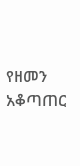የዘመን አቆጣጠር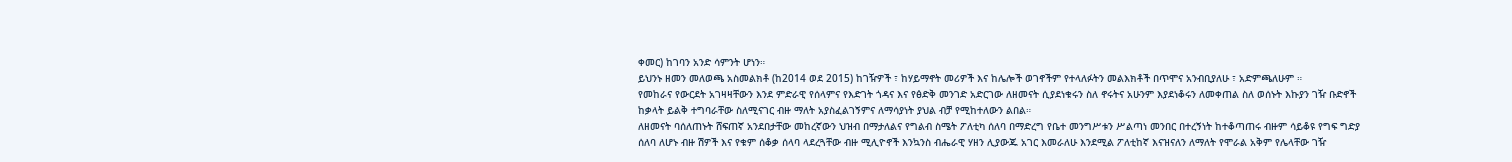ቀመር) ከገባን አንድ ሳምንት ሆነን።
ይህንኑ ዘመን መለወጫ አስመልክቶ (ከ2014 ወደ 2015) ከገዥዎች ፣ ከሃይማኖት መሪዎች እና ከሌሎች ወገኖችም የተላለፉትን መልእክቶች በጥሞና አንብቢያለሁ ፣ አድምጫለሁም ።
የመከራና የውርደት አገዛዛቸውን እንደ ምድራዊ የሰላምና የእድገት ጎዳና እና የፅድቅ መንገድ አድርገው ለዘመናት ሲያደነቁሩን ስለ ኖሩትና አሁንም እያደነቆሩን ለመቀጠል ስለ ወሰኑት እኩያን ገዥ ቡድኖች ከቃላት ይልቅ ተግባራቸው ስለሚናገር ብዙ ማለት አያስፈልገኝምና ለማሳያነት ያህል ብቻ የሚከተለውን ልበል።
ለዘመናት ባሰለጠኑት ሸፍጠኛ አንደበታቸው መከረኛውን ህዝብ በማታለልና የግልብ ስሜት ፖለቲካ ሰለባ በማድረግ የቤተ መንግሥቱን ሥልጣነ መንበር በተረኝነት ከተቆጣጠሩ ብዙም ሳይቆዩ የግፍ ግድያ ሰለባ ለሆኑ ብዙ ሽዎች እና የቁም ሰቆቃ ሰላባ ላደረጓቸው ብዙ ሚሊዮኖች እንኳንስ ብሔራዊ ሃዘን ሊያውጁ አገር እመራለሁ እንደሚል ፖለቲከኛ እናዝናለን ለማለት የሞራል አቅም የሌላቸው ገዥ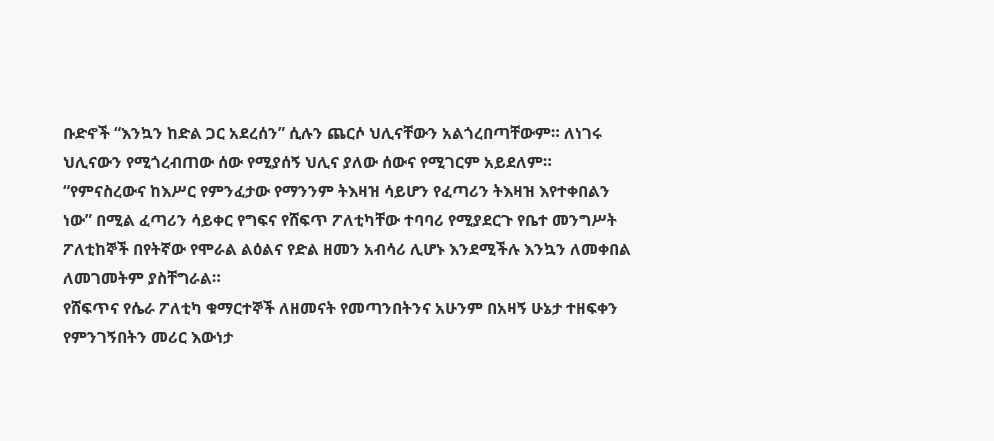ቡድኖች “እንኳን ከድል ጋር አደረሰን” ሲሉን ጨርሶ ህሊናቸውን አልጎረበጣቸውም። ለነገሩ ህሊናውን የሚጎረብጠው ሰው የሚያሰኝ ህሊና ያለው ሰውና የሚገርም አይደለም።
“የምናስረውና ከእሥር የምንፈታው የማንንም ትእዛዝ ሳይሆን የፈጣሪን ትእዛዝ እየተቀበልን ነው” በሚል ፈጣሪን ሳይቀር የግፍና የሸፍጥ ፖለቲካቸው ተባባሪ የሚያደርጉ የቤተ መንግሥት ፖለቲከኞች በየትኛው የሞራል ልዕልና የድል ዘመን አብሳሪ ሊሆኑ እንደሚችሉ እንኳን ለመቀበል ለመገመትም ያስቸግራል።
የሸፍጥና የሴራ ፖለቲካ ቁማርተኞች ለዘመናት የመጣንበትንና አሁንም በአዛኝ ሁኔታ ተዘፍቀን የምንገኝበትን መሪር እውነታ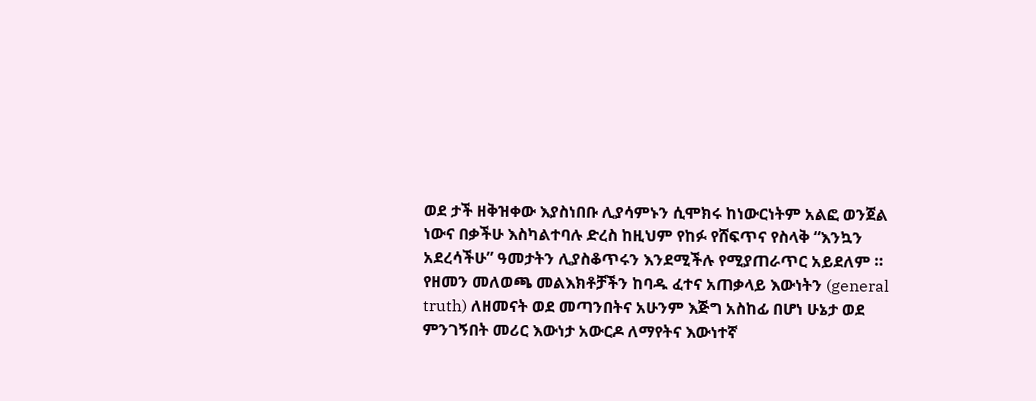ወደ ታች ዘቅዝቀው እያስነበቡ ሊያሳምኑን ሲሞክሩ ከነውርነትም አልፎ ወንጀል ነውና በቃችሁ እስካልተባሉ ድረስ ከዚህም የከፉ የሸፍጥና የስላቅ “እንኳን አደረሳችሁ” ዓመታትን ሊያስቆጥሩን እንደሚችሉ የሚያጠራጥር አይደለም ።
የዘመን መለወጫ መልእክቶቻችን ከባዱ ፈተና አጠቃላይ እውነትን (general truth) ለዘመናት ወደ መጣንበትና አሁንም እጅግ አስከፊ በሆነ ሁኔታ ወደ ምንገኝበት መሪር እውነታ አውርዶ ለማየትና እውነተኛ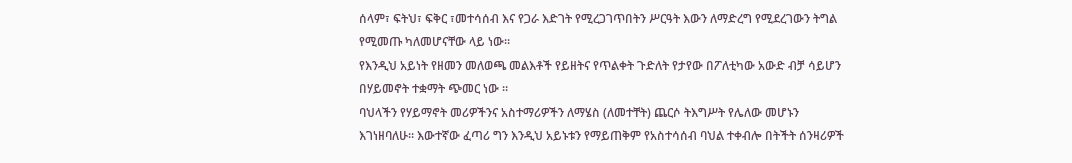ሰላም፣ ፍትህ፣ ፍቅር ፣መተሳሰብ እና የጋራ እድገት የሚረጋገጥበትን ሥርዓት እውን ለማድረግ የሚደረገውን ትግል የሚመጡ ካለመሆናቸው ላይ ነው።
የእንዲህ አይነት የዘመን መለወጫ መልእቶች የይዘትና የጥልቀት ጉድለት የታየው በፖለቲካው አውድ ብቻ ሳይሆን በሃይመኖት ተቋማት ጭመር ነው ።
ባህላችን የሃይማኖት መሪዎችንና አስተማሪዎችን ለማሄስ (ለመተቸት) ጨርሶ ትእግሥት የሌለው መሆኑን እገነዘባለሁ። እውተኛው ፈጣሪ ግን እንዲህ አይኑቱን የማይጠቅም የአስተሳሰብ ባህል ተቀብሎ በትችት ሰንዛሪዎች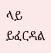ላይ ይፈርዳል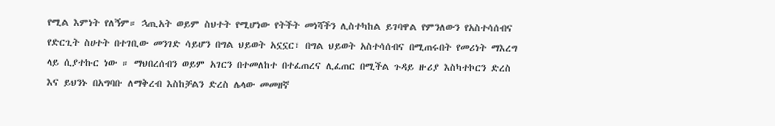የሚል እምነት የለኝም። ኋጢአት ወይም ስህተት የሚሆነው የትችት መነሻችን ሊስተካከል ይገባዋል የምንለውን የአስተሳሰብና የድርጊት ስሀተት በተገቢው መንገድ ሳይሆን በግል ህይወት አኗኗር፣ በግል ህይወት አስተሳሰብና በሚጠሩበት የመሪነት ማእረግ ላይ ሲያተኩር ነው ። ማህበረሰብን ወይም አገርን በተመለከተ በተፈጠረና ሊፈጠር በሚችል ጉዳይ ዙሪያ እስካተኮርን ድረስ እና ይህንኑ በአግባቡ ለማቅረብ እስከቻልን ድረስ ሌላው መመዘኛ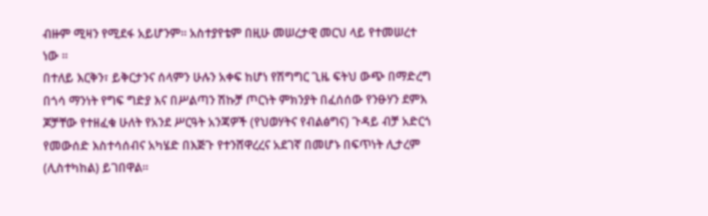ብዙም ሚዛን የሚደፋ አይሆንም። አስተያየቴም በዚሁ መሠረታዊ መርህ ላይ የተመሠረተ ነው ።
በተለይ እርቅን፣ ይቅርታንና ሰላምን ሁሉን አቀፍ ከሆነ የሽግግር ጊዜ ፍትህ ውጭ በማድረግ በጎሳ ማንነት የግፍ ግድያ እና በሥልጣን ሽኩቻ ጦርነት ምክንያት በፈሰሰው የንፁሃን ደምእ ጆቻቸው የተዘፈቁ ሁለት የአንደ ሥርዓት አንጃዎች (የህወሃትና የብልፅግና) ጉዳይ ብቻ አድርጎ የመውሰድ እስተሳሰብና አካሄድ በእጅጉ የተንሸዋረረና አደገኛ በመሆኑ በፍጥነት ሊታረም (ሊስተካከል) ይገበዋል።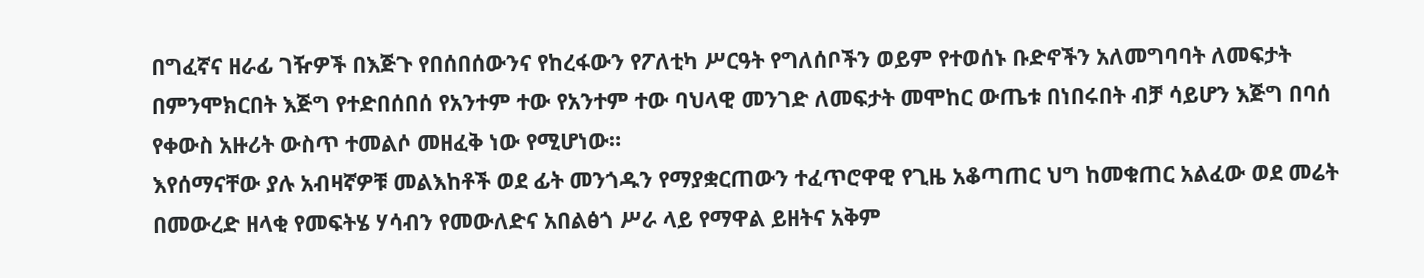በግፈኛና ዘራፊ ገዥዎች በእጅጉ የበሰበሰውንና የከረፋውን የፖለቲካ ሥርዓት የግለሰቦችን ወይም የተወሰኑ ቡድኖችን አለመግባባት ለመፍታት በምንሞክርበት እጅግ የተድበሰበሰ የአንተም ተው የአንተም ተው ባህላዊ መንገድ ለመፍታት መሞከር ውጤቱ በነበሩበት ብቻ ሳይሆን እጅግ በባሰ የቀውስ አዙሪት ውስጥ ተመልሶ መዘፈቅ ነው የሚሆነው።
እየሰማናቸው ያሉ አብዛኛዎቹ መልእከቶች ወደ ፊት መንጎዱን የማያቋርጠውን ተፈጥሮዋዊ የጊዜ አቆጣጠር ህግ ከመቁጠር አልፈው ወደ መሬት በመውረድ ዘላቂ የመፍትሄ ሃሳብን የመውለድና አበልፅጎ ሥራ ላይ የማዋል ይዘትና አቅም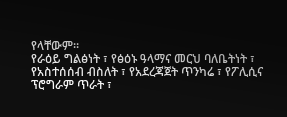የላቸውም።
የራዕይ ግልፅነት ፣ የፅዕኑ ዓላማና መርህ ባለቤትነት ፣ የአስተሰሰብ ብስለት ፣ የአደረጃጀት ጥንካሬ ፣ የፖሊሲና ፕሮግራም ጥራት ፣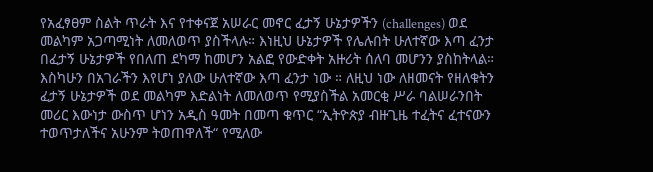የአፈፃፀም ስልት ጥራት እና የተቀናጀ አሠራር መኖር ፈታኝ ሁኔታዎችን (challenges) ወደ መልካም አጋጣሚነት ለመለወጥ ያስችላሉ። እነዚህ ሁኔታዎች የሌሉበት ሁለተኛው እጣ ፈንታ በፈታኝ ሁኔታዎች የበለጠ ደካማ ከመሆን አልፎ የውድቀት አዙሪት ሰለባ መሆንን ያስከትላል። እስካሁን በአገራችን እየሆነ ያለው ሁለተኛው እጣ ፈንታ ነው ። ለዚህ ነው ለዘመናት የዘለቁትን ፈታኝ ሁኔታዎች ወደ መልካም እድልነት ለመለወጥ የሚያስችል አመርቂ ሥራ ባልሠራንበት መሪር እውነታ ውስጥ ሆነን አዲስ ዓመት በመጣ ቁጥር “ኢትዮጵያ ብዙጊዜ ተፈትና ፈተናውን ተወጥታለችና አሁንም ትወጠዋለች“ የሚለው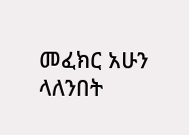መፈክር አሁን ላለንበት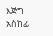እጅግ አስከፊ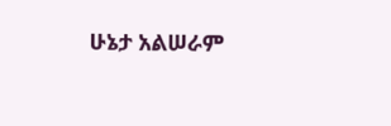ሁኔታ አልሠራም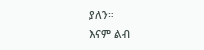ያለን።
እናም ልብ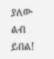ያለው ልብ ይበል!